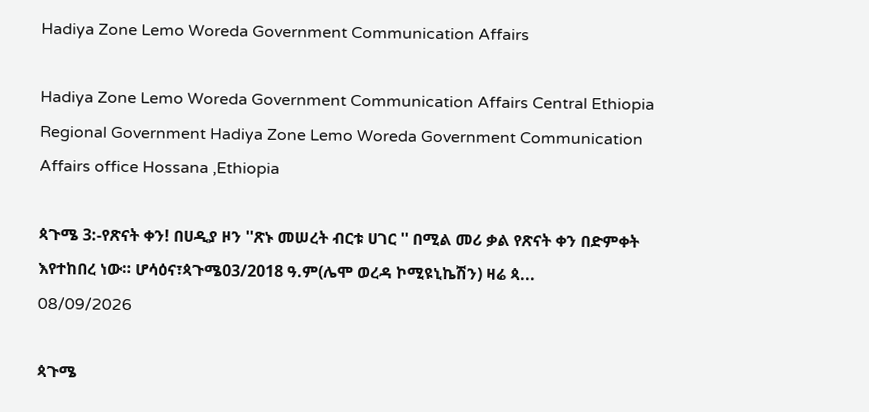Hadiya Zone Lemo Woreda Government Communication Affairs

Hadiya Zone Lemo Woreda Government Communication Affairs Central Ethiopia Regional Government Hadiya Zone Lemo Woreda Government Communication Affairs office Hossana ,Ethiopia

ጳጉሜ 3:-የጽናት ቀን! በሀዲያ ዞን ''ጽኑ መሠረት ብርቱ ሀገር '' በሚል መሪ ቃል የጽናት ቀን በድምቀት እየተከበረ ነው። ሆሳዕና፣ጳጉሜ03/2018 ዓ.ም(ሌሞ ወረዳ ኮሚዩኒኬሽን) ዛሬ ጳ...
08/09/2026

ጳጉሜ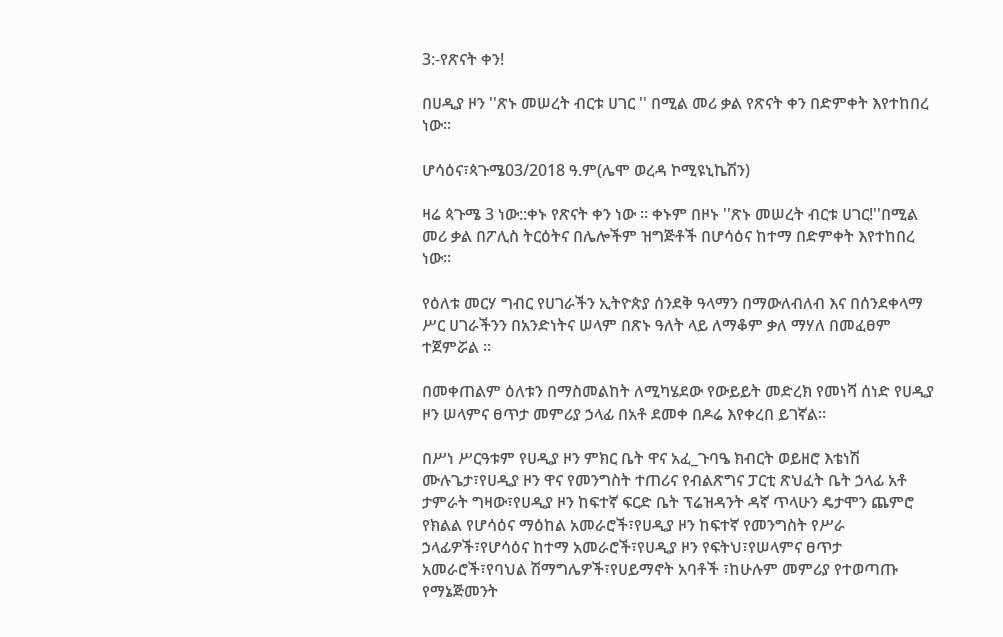3:-የጽናት ቀን!

በሀዲያ ዞን ''ጽኑ መሠረት ብርቱ ሀገር '' በሚል መሪ ቃል የጽናት ቀን በድምቀት እየተከበረ ነው።

ሆሳዕና፣ጳጉሜ03/2018 ዓ.ም(ሌሞ ወረዳ ኮሚዩኒኬሽን)

ዛሬ ጳጉሜ 3 ነው::ቀኑ የጽናት ቀን ነው ። ቀኑም በዞኑ ''ጽኑ መሠረት ብርቱ ሀገር!''በሚል መሪ ቃል በፖሊስ ትርዕትና በሌሎችም ዝግጅቶች በሆሳዕና ከተማ በድምቀት እየተከበረ ነው።

የዕለቱ መርሃ ግብር የሀገራችን ኢትዮጵያ ሰንደቅ ዓላማን በማውለብለብ እና በሰንደቀላማ ሥር ሀገራችንን በአንድነትና ሠላም በጽኑ ዓለት ላይ ለማቆም ቃለ ማሃለ በመፈፀም ተጀምሯል ።

በመቀጠልም ዕለቱን በማስመልከት ለሚካሄደው የውይይት መድረክ የመነሻ ሰነድ የሀዲያ ዞን ሠላምና ፀጥታ መምሪያ ኃላፊ በአቶ ደመቀ በዶሬ እየቀረበ ይገኛል።

በሥነ ሥርዓቱም የሀዲያ ዞን ምክር ቤት ዋና አፈ_ጉባዔ ክብርት ወይዘሮ እቴነሽ ሙሉጌታ፣የሀዲያ ዞን ዋና የመንግስት ተጠሪና የብልጽግና ፓርቲ ጽህፈት ቤት ኃላፊ አቶ ታምራት ግዛው፣የሀዲያ ዞን ከፍተኛ ፍርድ ቤት ፕሬዝዳንት ዳኛ ጥላሁን ዴታሞን ጨምሮ የክልል የሆሳዕና ማዕከል አመራሮች፣የሀዲያ ዞን ከፍተኛ የመንግስት የሥራ ኃላፊዎች፣የሆሳዕና ከተማ አመራሮች፣የሀዲያ ዞን የፍትህ፣የሠላምና ፀጥታ አመራሮች፣የባህል ሽማግሌዎች፣የሀይማኖት አባቶች ፣ከሁሉም መምሪያ የተወጣጡ የማኔጅመንት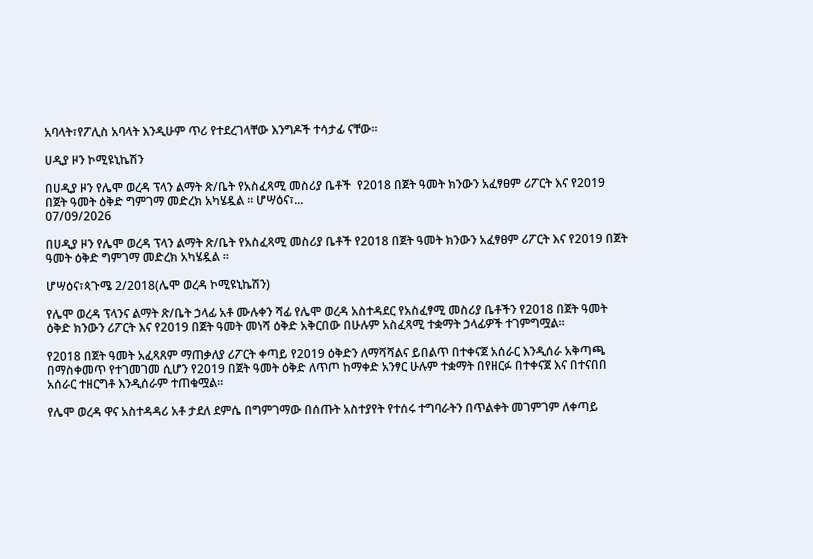አባላት፣የፖሊስ አባላት እንዲሁም ጥሪ የተደረገላቸው እንግዶች ተሳታፊ ናቸው።

ሀዲያ ዞን ኮሚዩኒኬሽን

በሀዲያ ዞን የሌሞ ወረዳ ፕላን ልማት ጽ/ቤት የአስፈጻሚ መስሪያ ቤቶች  የ2018 በጀት ዓመት ክንውን አፈፃፀም ሪፖርት እና የ2019 በጀት ዓመት ዕቅድ ግምገማ መድረክ አካሄዷል ። ሆሣዕና፣...
07/09/2026

በሀዲያ ዞን የሌሞ ወረዳ ፕላን ልማት ጽ/ቤት የአስፈጻሚ መስሪያ ቤቶች የ2018 በጀት ዓመት ክንውን አፈፃፀም ሪፖርት እና የ2019 በጀት ዓመት ዕቅድ ግምገማ መድረክ አካሄዷል ።

ሆሣዕና፣ጳጉሜ 2/2018(ሌሞ ወረዳ ኮሚዩኒኬሽን)

የሌሞ ወረዳ ፕላንና ልማት ጽ/ቤት ኃላፊ አቶ ሙሉቀን ሻፊ የሌሞ ወረዳ አስተዳደር የአስፈፃሚ መስሪያ ቤቶችን የ2018 በጀት ዓመት ዕቅድ ክንውን ሪፖርት እና የ2019 በጀት ዓመት መነሻ ዕቅድ አቅርበው በሁሉም አስፈጻሚ ተቋማት ኃላፊዎች ተገምግሟል።

የ2018 በጀት ዓመት አፈጻጸም ማጠቃለያ ሪፖርት ቀጣይ የ2019 ዕቅድን ለማሻሻልና ይበልጥ በተቀናጀ አሰራር እንዲሰራ አቅጣጫ በማስቀመጥ የተገመገመ ሲሆን የ2019 በጀት ዓመት ዕቅድ ለጥጦ ከማቀድ አንፃር ሁሉም ተቋማት በየዘርፉ በተቀናጀ እና በተናበበ አሰራር ተዘርግቶ እንዲሰራም ተጠቁሟል።

የሌሞ ወረዳ ዋና አስተዳዳሪ አቶ ታደለ ደምሴ በግምገማው በሰጡት አስተያየት የተሰሩ ተግባራትን በጥልቀት መገምገም ለቀጣይ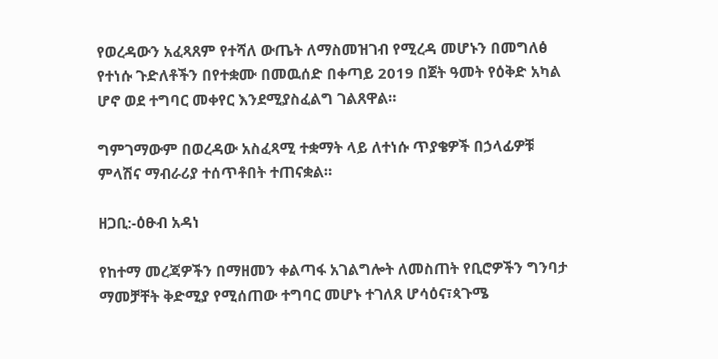የወረዳውን አፈጻጸም የተሻለ ውጤት ለማስመዝገብ የሚረዳ መሆኑን በመግለፅ የተነሱ ጉድለቶችን በየተቋሙ በመዉሰድ በቀጣይ 2019 በጀት ዓመት የዕቅድ አካል ሆኖ ወደ ተግባር መቀየር እንደሚያስፈልግ ገልጸዋል።

ግምገማውም በወረዳው አስፈጻሚ ተቋማት ላይ ለተነሱ ጥያቄዎች በኃላፊዎቹ ምላሽና ማብራሪያ ተሰጥቶበት ተጠናቋል።

ዘጋቢ:-ዕፁብ አዳነ

የከተማ መረጃዎችን በማዘመን ቀልጣፋ አገልግሎት ለመስጠት የቢሮዎችን ግንባታ ማመቻቸት ቅድሚያ የሚሰጠው ተግባር መሆኑ ተገለጸ ሆሳዕና፣ጳጉሜ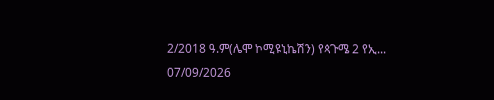2/2018 ዓ.ም(ሌሞ ኮሚዩኒኬሽን) የጳጉሜ 2 የኢ...
07/09/2026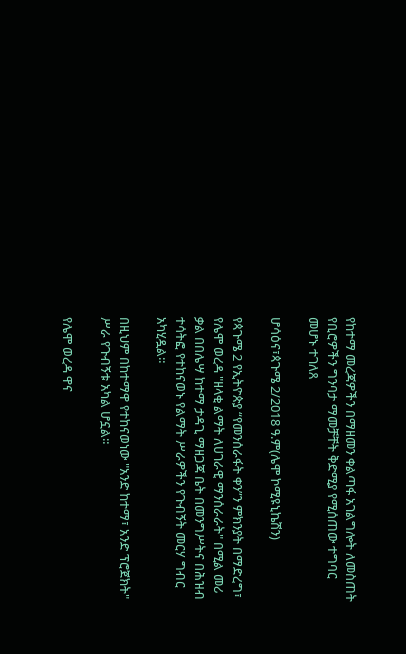የከተማ መረጃዎችን በማዘመን ቀልጣፋ አገልግሎት ለመስጠት የቢሮዎችን ግንባታ ማመቻቸት ቅድሚያ የሚሰጠው ተግባር መሆኑ ተገለጸ

ሆሳዕና፣ጳጉሜ 2/2018 ዓ.ም(ሌሞ ኮሚዩኒኬሽን)

የጳጉሜ 2 የኢትዮጵያ “የመንሰራፋት ቀን”ን ምክንያት በማድረግ፣ የሌሞ ወረዳ "ዘላቂ ልማት ለሀገራዊ ማንሰራራት" በሚል መሪ ቃል በበሌሣ ከተማ ታዳጊ ማዘጋጃ ቤት በመንግሥትና በሕዝብ ተሳትፎ የተከናወኑ የልማት ሥራዎችን የጉብኝት መርሃ ግብር አካሂዷል።

በዚህም በከተማዋ የተከናወነው "አንድ ከተማ፣ አንድ ፕሮጀክት" ሥራ የጉብኝቱ አካል ሆኗል።

የሌሞ ወረዳ ዋና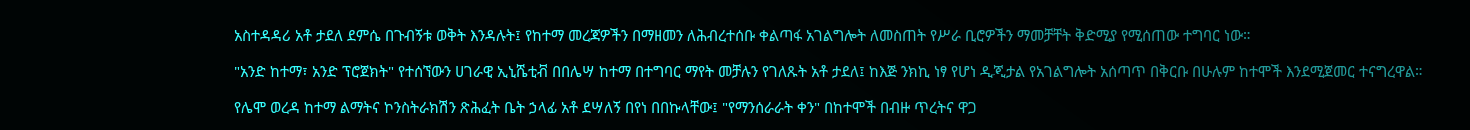አስተዳዳሪ አቶ ታደለ ደምሴ በጉብኝቱ ወቅት እንዳሉት፤ የከተማ መረጃዎችን በማዘመን ለሕብረተሰቡ ቀልጣፋ አገልግሎት ለመስጠት የሥራ ቢሮዎችን ማመቻቸት ቅድሚያ የሚሰጠው ተግባር ነው።

"አንድ ከተማ፣ አንድ ፕሮጀክት" የተሰኘውን ሀገራዊ ኢኒሼቲቭ በበሌሣ ከተማ በተግባር ማየት መቻሉን የገለጹት አቶ ታደለ፤ ከእጅ ንክኪ ነፃ የሆነ ዲጂታል የአገልግሎት አሰጣጥ በቅርቡ በሁሉም ከተሞች እንደሚጀመር ተናግረዋል።

የሌሞ ወረዳ ከተማ ልማትና ኮንስትራክሽን ጽሕፈት ቤት ኃላፊ አቶ ደሣለኝ በየነ በበኩላቸው፤ "የማንሰራራት ቀን" በከተሞች በብዙ ጥረትና ዋጋ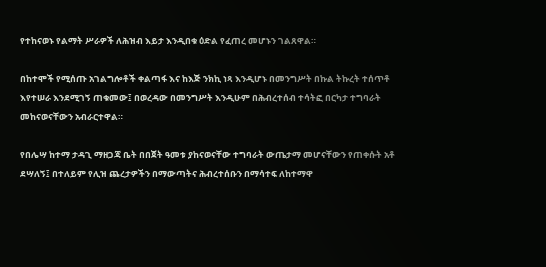የተከናወኑ የልማት ሥራዎች ለሕዝብ እይታ እንዲበቁ ዕድል የፈጠረ መሆኑን ገልጸዋል።

በከተሞች የሚሰጡ አገልግሎቶች ቀልጣፋ እና ከእጅ ንክኪ ነጻ እንዲሆኑ በመንግሥት በኩል ትኩረት ተሰጥቶ እየተሠራ እንደሚገኝ ጠቁመው፤ በወረዳው በመንግሥት እንዲሁም በሕብረተሰብ ተሳትፎ በርካታ ተግባራት መከናወናቸውን አብራርተዋል።

የበሌሣ ከተማ ታዳጊ ማዘጋጃ ቤት በበጀት ዓመቱ ያከናወናቸው ተግባራት ውጤታማ መሆናቸውን የጠቀሱት አቶ ደሣለኝ፤ በተለይም የሊዝ ጨረታዎችን በማውጣትና ሕብረተሰቡን በማሳተፍ ለከተማዋ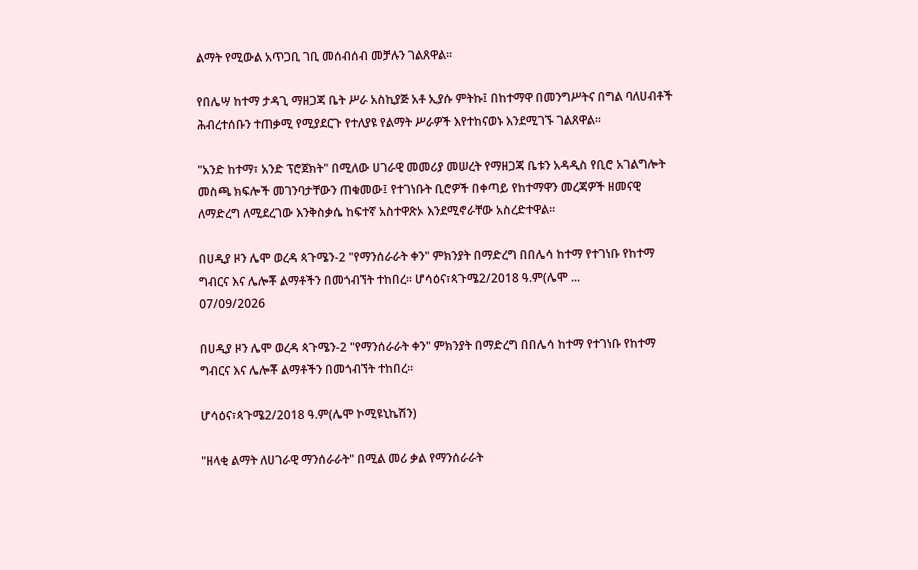ልማት የሚውል አጥጋቢ ገቢ መሰብሰብ መቻሉን ገልጸዋል።

የበሌሣ ከተማ ታዳጊ ማዘጋጃ ቤት ሥራ አስኪያጅ አቶ ኢያሱ ምትኩ፤ በከተማዋ በመንግሥትና በግል ባለሀብቶች ሕብረተሰቡን ተጠቃሚ የሚያደርጉ የተለያዩ የልማት ሥራዎች እየተከናወኑ እንደሚገኙ ገልጸዋል።

"አንድ ከተማ፣ አንድ ፕሮጀክት" በሚለው ሀገራዊ መመሪያ መሠረት የማዘጋጃ ቤቱን አዳዲስ የቢሮ አገልግሎት መስጫ ክፍሎች መገንባታቸውን ጠቁመው፤ የተገነቡት ቢሮዎች በቀጣይ የከተማዋን መረጃዎች ዘመናዊ ለማድረግ ለሚደረገው እንቅስቃሴ ከፍተኛ አስተዋጽኦ እንደሚኖራቸው አስረድተዋል።

በሀዲያ ዞን ሌሞ ወረዳ ጳጉሜን-2 "የማንሰራራት ቀን" ምክንያት በማድረግ በበሌሳ ከተማ የተገነቡ የከተማ ግብርና እና ሌሎቾ ልማቶችን በመጎብኘት ተከበረ። ሆሳዕና፣ጳጉሜ2/2018 ዓ.ም(ሌሞ ...
07/09/2026

በሀዲያ ዞን ሌሞ ወረዳ ጳጉሜን-2 "የማንሰራራት ቀን" ምክንያት በማድረግ በበሌሳ ከተማ የተገነቡ የከተማ ግብርና እና ሌሎቾ ልማቶችን በመጎብኘት ተከበረ።

ሆሳዕና፣ጳጉሜ2/2018 ዓ.ም(ሌሞ ኮሚዩኒኬሽን)

"ዘላቂ ልማት ለሀገራዊ ማንሰራራት" በሚል መሪ ቃል የማንሰራራት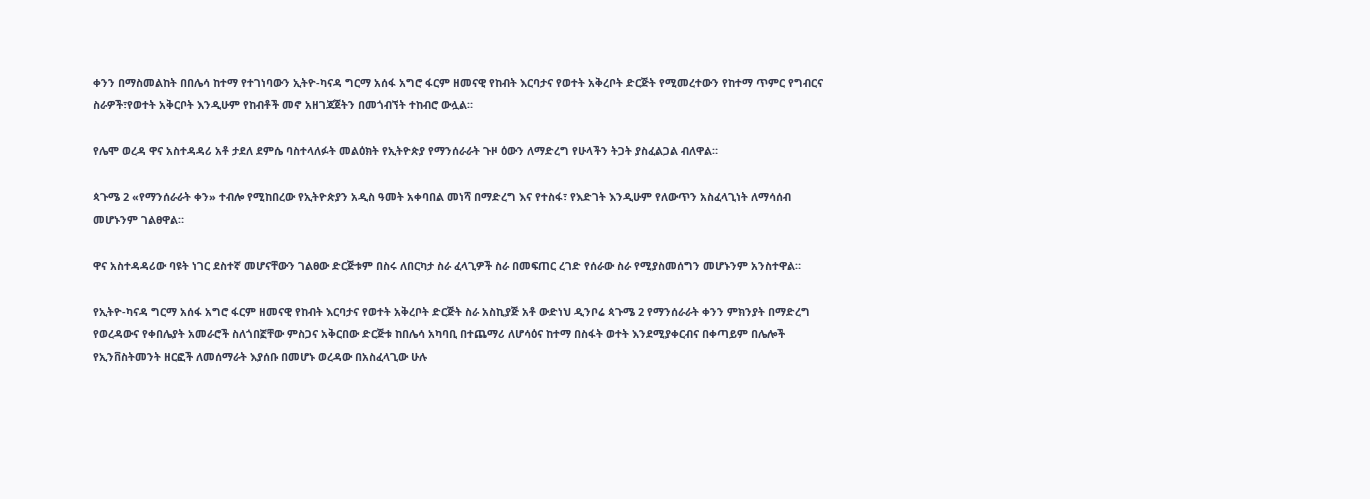ቀንን በማስመልከት በበሌሳ ከተማ የተገነባውን ኢትዮ-ካናዳ ግርማ አሰፋ አግሮ ፋርም ዘመናዊ የከብት እርባታና የወተት አቅረቦት ድርጅት የሚመረተውን የከተማ ጥምር የግብርና ስራዎች፣የወተት አቅርቦት እንዲሁም የከብቶች መኖ አዘገጃጀትን በመጎብኘት ተከብሮ ውሏል።

የሌሞ ወረዳ ዋና አስተዳዳሪ አቶ ታደለ ደምሴ ባስተላለፉት መልዕክት የኢትዮጵያ የማንሰራራት ጉዞ ዕውን ለማድረግ የሁላችን ትጋት ያስፈልጋል ብለዋል።

ጳጉሜ 2 «የማንሰራራት ቀን» ተብሎ የሚከበረው የኢትዮጵያን አዲስ ዓመት አቀባበል መነሻ በማድረግ እና የተስፋ፣ የእድገት እንዲሁም የለውጥን አስፈላጊነት ለማሳሰብ መሆኑንም ገልፀዋል።

ዋና አስተዳዳሪው ባዩት ነገር ደስተኛ መሆናቸውን ገልፀው ድርጅቱም በስሩ ለበርካታ ስራ ፈላጊዎች ስራ በመፍጠር ረገድ የሰራው ስራ የሚያስመሰግን መሆኑንም አንስተዋል።

የኢትዮ-ካናዳ ግርማ አሰፋ አግሮ ፋርም ዘመናዊ የከብት እርባታና የወተት አቅረቦት ድርጅት ስራ አስኪያጅ አቶ ውድነህ ዲንቦሬ ጳጉሜ 2 የማንሰራራት ቀንን ምክንያት በማድረግ የወረዳውና የቀበሌያት አመራሮች ስለጎበኟቸው ምስጋና አቅርበው ድርጅቱ ከበሌሳ አካባቢ በተጨማሪ ለሆሳዕና ከተማ በስፋት ወተት እንደሚያቀርብና በቀጣይም በሌሎች የኢንቨስትመንት ዘርፎች ለመሰማራት እያሰቡ በመሆኑ ወረዳው በአስፈላጊው ሁሉ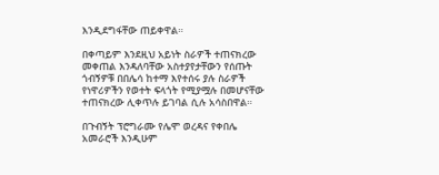እንዲደግፋቸው ጠይቀዋል።

በቀጣይም እንደዚህ አይነት ስራዎች ተጠናክረው መቀጠል እንዳለባቸው አስተያየታቸውን የሰጡት ጎብኝዎቹ በበሌሳ ከተማ እየተሰሩ ያሉ ስራዎች የነዋሪዎችን የወተት ፍላጎት የሚያሟሉ በመሆናቸው ተጠናክረው ሊቀጥሉ ይገባል ሲሉ አሳስበዋል።

በጉብኝት ፕሮግራሙ የሌሞ ወረዳና የቀበሌ አመራሮች እንዲሁም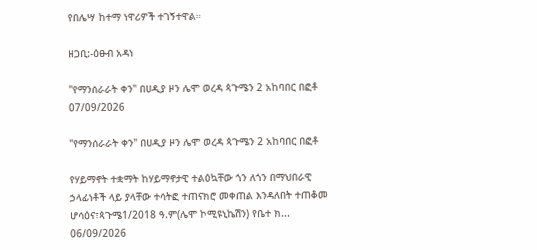የበሌሣ ከተማ ነዋሪዎች ተገኝተዋል።

ዘጋቢ:-ዕፁብ አዳነ

"የማንሰራራት ቀን" በሀዲያ ዞን ሌሞ ወረዳ ጳጉሜን 2 አከባበር በፎቶ
07/09/2026

"የማንሰራራት ቀን" በሀዲያ ዞን ሌሞ ወረዳ ጳጉሜን 2 አከባበር በፎቶ

የሃይማኖት ተቋማት ከሃይማኖታዊ ተልዕኳቸው ጎን ለጎን በማህበራዊ ኃላፊነቶች ላይ ያላቸው ተሳትፎ ተጠናክሮ መቀጠል እንዳለበት ተጠቆመ ሆሳዕና፣ጳጉሜ1/2018 ዓ.ም(ሌሞ ኮሚዩኒኬሽን) የቤተ ክ...
06/09/2026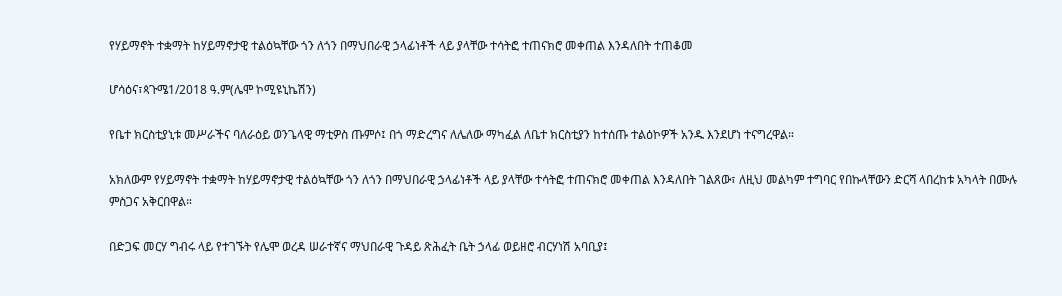የሃይማኖት ተቋማት ከሃይማኖታዊ ተልዕኳቸው ጎን ለጎን በማህበራዊ ኃላፊነቶች ላይ ያላቸው ተሳትፎ ተጠናክሮ መቀጠል እንዳለበት ተጠቆመ

ሆሳዕና፣ጳጉሜ1/2018 ዓ.ም(ሌሞ ኮሚዩኒኬሽን)

የቤተ ክርስቲያኒቱ መሥራችና ባለራዕይ ወንጌላዊ ማቲዎስ ጡምሶ፤ በጎ ማድረግና ለሌለው ማካፈል ለቤተ ክርስቲያን ከተሰጡ ተልዕኮዎች አንዱ እንደሆነ ተናግረዋል።

አክለውም የሃይማኖት ተቋማት ከሃይማኖታዊ ተልዕኳቸው ጎን ለጎን በማህበራዊ ኃላፊነቶች ላይ ያላቸው ተሳትፎ ተጠናክሮ መቀጠል እንዳለበት ገልጸው፣ ለዚህ መልካም ተግባር የበኩላቸውን ድርሻ ላበረከቱ አካላት በሙሉ ምስጋና አቅርበዋል።

በድጋፍ መርሃ ግብሩ ላይ የተገኙት የሌሞ ወረዳ ሠራተኛና ማህበራዊ ጉዳይ ጽሕፈት ቤት ኃላፊ ወይዘሮ ብርሃነሽ አባቢያ፤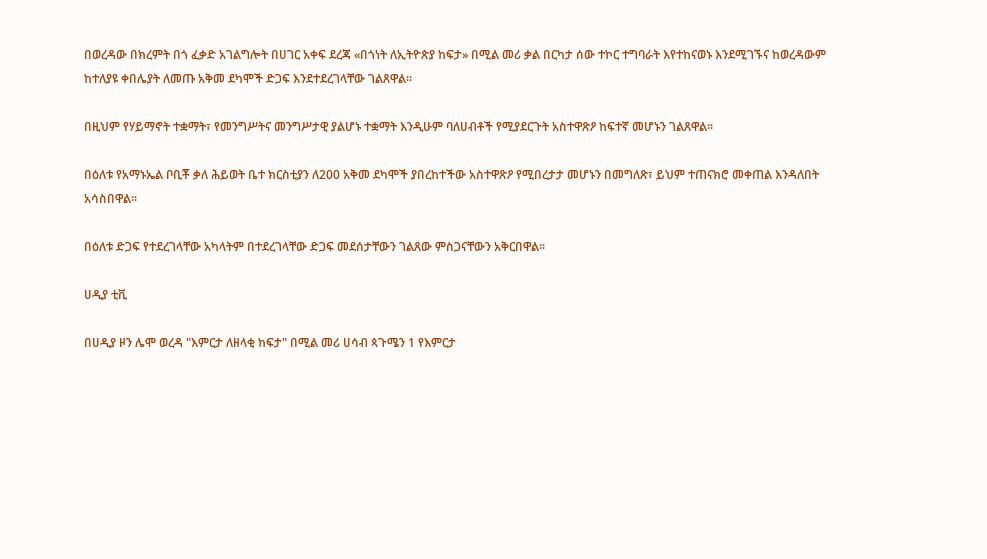በወረዳው በክረምት በጎ ፈቃድ አገልግሎት በሀገር አቀፍ ደረጃ «በጎነት ለኢትዮጵያ ከፍታ» በሚል መሪ ቃል በርካታ ሰው ተኮር ተግባራት እየተከናወኑ እንደሚገኙና ከወረዳውም ከተለያዩ ቀበሌያት ለመጡ አቅመ ደካሞች ድጋፍ እንደተደረገላቸው ገልጸዋል።

በዚህም የሃይማኖት ተቋማት፣ የመንግሥትና መንግሥታዊ ያልሆኑ ተቋማት እንዲሁም ባለሀብቶች የሚያደርጉት አስተዋጽዖ ከፍተኛ መሆኑን ገልጸዋል።

በዕለቱ የአማኑኤል ቦቢቾ ቃለ ሕይወት ቤተ ክርስቲያን ለ200 አቅመ ደካሞች ያበረከተችው አስተዋጽዖ የሚበረታታ መሆኑን በመግለጽ፣ ይህም ተጠናክሮ መቀጠል እንዳለበት አሳስበዋል።

በዕለቱ ድጋፍ የተደረገላቸው አካላትም በተደረገላቸው ድጋፍ መደሰታቸውን ገልጸው ምስጋናቸውን አቅርበዋል።

ሀዲያ ቲቪ

በሀዲያ ዞን ሌሞ ወረዳ "እምርታ ለዘላቂ ከፍታ" በሚል መሪ ሀሳብ ጳጉሜን 1 የእምርታ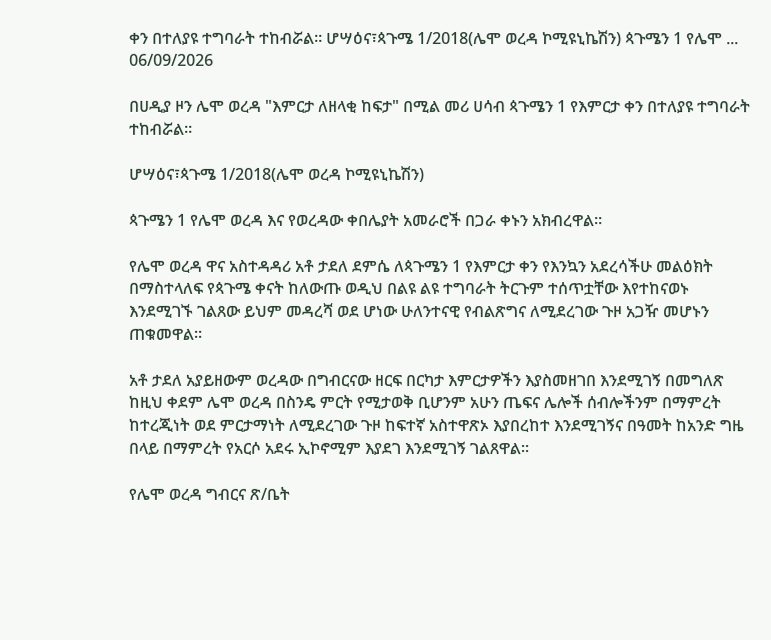ቀን በተለያዩ ተግባራት ተከብሯል። ሆሣዕና፣ጳጉሜ 1/2018(ሌሞ ወረዳ ኮሚዩኒኬሽን) ጳጉሜን 1 የሌሞ ...
06/09/2026

በሀዲያ ዞን ሌሞ ወረዳ "እምርታ ለዘላቂ ከፍታ" በሚል መሪ ሀሳብ ጳጉሜን 1 የእምርታ ቀን በተለያዩ ተግባራት ተከብሯል።

ሆሣዕና፣ጳጉሜ 1/2018(ሌሞ ወረዳ ኮሚዩኒኬሽን)

ጳጉሜን 1 የሌሞ ወረዳ እና የወረዳው ቀበሌያት አመራሮች በጋራ ቀኑን አክብረዋል።

የሌሞ ወረዳ ዋና አስተዳዳሪ አቶ ታደለ ደምሴ ለጳጉሜን 1 የእምርታ ቀን የእንኳን አደረሳችሁ መልዕክት በማስተላለፍ የጳጉሜ ቀናት ከለውጡ ወዲህ በልዩ ልዩ ተግባራት ትርጉም ተሰጥቷቸው እየተከናወኑ እንደሚገኙ ገልጸው ይህም መዳረሻ ወደ ሆነው ሁለንተናዊ የብልጽግና ለሚደረገው ጉዞ አጋዥ መሆኑን ጠቁመዋል።

አቶ ታደለ አያይዘውም ወረዳው በግብርናው ዘርፍ በርካታ እምርታዎችን እያስመዘገበ እንደሚገኝ በመግለጽ ከዚህ ቀደም ሌሞ ወረዳ በስንዴ ምርት የሚታወቅ ቢሆንም አሁን ጤፍና ሌሎች ሰብሎችንም በማምረት ከተረጂነት ወደ ምርታማነት ለሚደረገው ጉዞ ከፍተኛ አስተዋጽኦ እያበረከተ እንደሚገኝና በዓመት ከአንድ ግዜ በላይ በማምረት የአርሶ አደሩ ኢኮኖሚም እያደገ እንደሚገኝ ገልጸዋል።

የሌሞ ወረዳ ግብርና ጽ/ቤት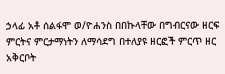ኃላፊ አቶ ሰልፋሞ ወ/ዮሐንስ በበኩላቸው በግብርናው ዘርፍ ምርትና ምርታማነትን ለማሳደግ በተለያዩ ዘርፎች ምርጥ ዘር አቅርቦት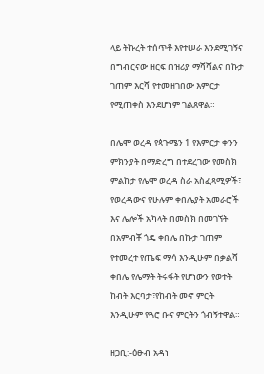ላይ ትኩረት ተሰጥቶ እየተሠራ እንደሚገኝና በግብርናው ዘርፍ በዝሪያ ማሻሻልና በኩታ ገጠም እርሻ የተመዘገበው እምርታ የሚጠቀስ እንደሆነም ገልጸዋል።

በሌሞ ወረዳ የጳጉሜን 1 የእምርታ ቀንን ምክንያት በማድረግ በተደረገው የመስክ ምልከታ የሌሞ ወረዳ ስራ አስፈጻሚዎች፣ የወረዳውና የሁሉም ቀበሌያት አመራሮች እና ሌሎች አካላት በመስክ በመገኘት በአምብቾ ጎዴ ቀበሌ በኩታ ገጠም የተመረተ የጤፍ ማሳ እንዲሁም በቃልሻ ቀበሌ የሌማት ትሩፋት የሆነውን የወተት ከብት እርባታ፣የከብት መኖ ምርት እንዲሁም የጓሮ ቡና ምርትን ጎብኝተዋል።

ዘጋቢ:-ዕፁብ አዳነ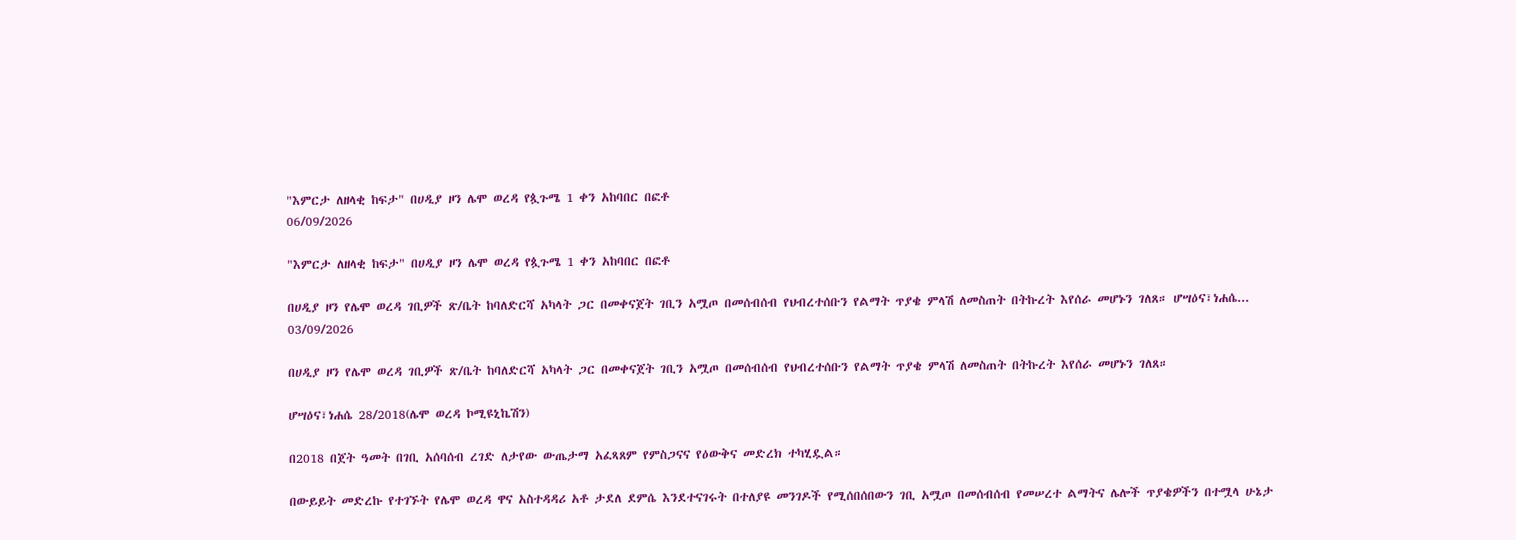"እምርታ ለዘላቂ ከፍታ" በሀዲያ ዞን ሌሞ ወረዳ የጷጉሜ 1 ቀን አከባበር በፎቶ
06/09/2026

"እምርታ ለዘላቂ ከፍታ" በሀዲያ ዞን ሌሞ ወረዳ የጷጉሜ 1 ቀን አከባበር በፎቶ

በሀዲያ ዞን የሌሞ ወረዳ ገቢዎች ጽ/ቤት ከባለድርሻ አካላት ጋር በመቀናጀት ገቢን አሟጦ በመሰብሰብ የህብረተሰቡን የልማት ጥያቄ ምላሽ ለመስጠት በትኩረት እየሰራ መሆኑን ገለጸ። ሆሣዕና፣ነሐሴ...
03/09/2026

በሀዲያ ዞን የሌሞ ወረዳ ገቢዎች ጽ/ቤት ከባለድርሻ አካላት ጋር በመቀናጀት ገቢን አሟጦ በመሰብሰብ የህብረተሰቡን የልማት ጥያቄ ምላሽ ለመስጠት በትኩረት እየሰራ መሆኑን ገለጸ።

ሆሣዕና፣ነሐሴ 28/2018(ሌሞ ወረዳ ኮሚዩኒኬሽን)

በ2018 በጀት ዓመት በገቢ አሰባሰብ ረገድ ለታየው ውጤታማ አፈጻጸም የምስጋናና የዕውቅና መድረክ ተካሂዷል።

በውይይት መድረኩ የተገኙት የሌሞ ወረዳ ዋና አስተዳዳሪ አቶ ታደለ ደምሴ እንደተናገሩት በተለያዩ መንገዶች የሚሰበሰበውን ገቢ አሟጦ በመሰብሰብ የመሠረተ ልማትና ሌሎች ጥያቄዎችን በተሟላ ሁኔታ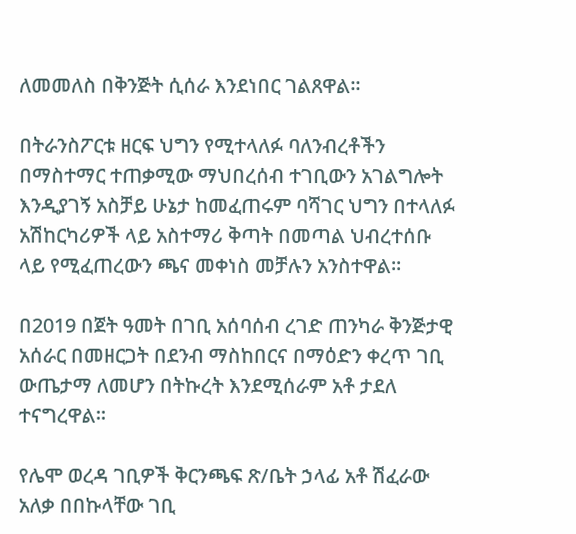ለመመለስ በቅንጅት ሲሰራ እንደነበር ገልጸዋል።

በትራንስፖርቱ ዘርፍ ህግን የሚተላለፉ ባለንብረቶችን በማስተማር ተጠቃሚው ማህበረሰብ ተገቢውን አገልግሎት እንዲያገኝ አስቻይ ሁኔታ ከመፈጠሩም ባሻገር ህግን በተላለፉ አሽከርካሪዎች ላይ አስተማሪ ቅጣት በመጣል ህብረተሰቡ ላይ የሚፈጠረውን ጫና መቀነስ መቻሉን አንስተዋል።

በ2019 በጀት ዓመት በገቢ አሰባሰብ ረገድ ጠንካራ ቅንጅታዊ አሰራር በመዘርጋት በደንብ ማስከበርና በማዕድን ቀረጥ ገቢ ውጤታማ ለመሆን በትኩረት እንደሚሰራም አቶ ታደለ ተናግረዋል።

የሌሞ ወረዳ ገቢዎች ቅርንጫፍ ጽ/ቤት ኃላፊ አቶ ሽፈራው አለቃ በበኩላቸው ገቢ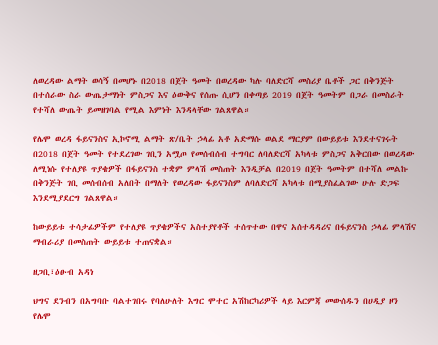ለወረዳው ልማት ወሳኝ በመሆኑ በ2018 በጀት ዓመት በወረዳው ካሉ ባለድርሻ መስሪያ ቤቶች ጋር በቅንጅት በተሰራው ስራ ውጤታማነት ምስጋና እና ዕውቅና የሰጡ ሲሆን በቀጣይ 2019 በጀት ዓመትም በጋራ በመስራት የተሻለ ውጤት ይመዘገባል የሚል እምነት እንዳላቸው ገልጸዋል።

የሌሞ ወረዳ ፋይናንስና ኢኮኖሚ ልማት ጽ/ቤት ኃላፊ አቶ አድማሱ ወልደ ማርያም በውይይቱ እንደተናገሩት በ2018 በጀት ዓመት የተደረገው ገቢን አሟጦ የመሰብሰብ ተግባር ለባለድርሻ አካላቱ ምስጋና አቅርበው በወረዳው ለሚነሱ የተለያዩ ጥያቄዎች በፋይናንስ ተቋም ምላሽ መስጠት እንዲቻል በ2019 በጀት ዓመትም በተሻለ መልኩ በቅንጅት ገቢ መሰብሰብ አለበት በማለት የወረዳው ፋይናንስም ለባለድርሻ አካላቱ በሚያስፈልገው ሁሉ ድጋፍ እንደሚያደርግ ገልጸዋል።

ከውይይቱ ተሳታፊዎችም የተለያዩ ጥያቄዎችና አስተያየቶች ተሰጥተው በዋና አሰተዳዳሪና በፋይናንስ ኃላፊ ምላሽና ማብራሪያ በመስጠት ውይይቱ ተጠናቋል።

ዘጋቢ፣ዕፁብ አዳነ

ህግና ደንብን በአግባቡ ባልተገበሩ የባለሁለት እግር ሞተር አሽከርካሪዎች ላይ እርምጃ መውሰዱን በሀዲያ ዞን የሌሞ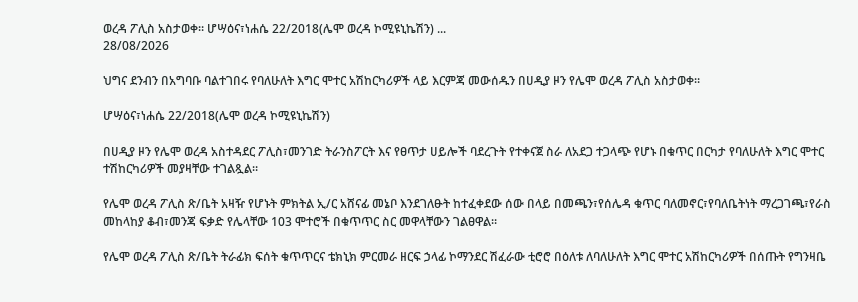ወረዳ ፖሊስ አስታወቀ። ሆሣዕና፣ነሐሴ 22/2018(ሌሞ ወረዳ ኮሚዩኒኬሽን) ...
28/08/2026

ህግና ደንብን በአግባቡ ባልተገበሩ የባለሁለት እግር ሞተር አሽከርካሪዎች ላይ እርምጃ መውሰዱን በሀዲያ ዞን የሌሞ ወረዳ ፖሊስ አስታወቀ።

ሆሣዕና፣ነሐሴ 22/2018(ሌሞ ወረዳ ኮሚዩኒኬሽን)

በሀዲያ ዞን የሌሞ ወረዳ አስተዳደር ፖሊስ፣መንገድ ትራንስፖርት እና የፀጥታ ሀይሎች ባደረጉት የተቀናጀ ስራ ለአደጋ ተጋላጭ የሆኑ በቁጥር በርካታ የባለሁለት እግር ሞተር ተሽከርካሪዎች መያዛቸው ተገልጿል።

የሌሞ ወረዳ ፖሊስ ጽ/ቤት አዛዥ የሆኑት ምክትል ኢ/ር አሸናፊ መኔቦ እንደገለፁት ከተፈቀደው ሰው በላይ በመጫን፣የሰሌዳ ቁጥር ባለመኖር፣የባለቤትነት ማረጋገጫ፣የራስ መከላከያ ቆብ፣መንጃ ፍቃድ የሌላቸው 103 ሞተሮች በቁጥጥር ስር መዋላቸውን ገልፀዋል።

የሌሞ ወረዳ ፖሊስ ጽ/ቤት ትራፊክ ፍሰት ቁጥጥርና ቴክኒክ ምርመራ ዘርፍ ኃላፊ ኮማንደር ሽፈራው ቲሮሮ በዕለቱ ለባለሁለት እግር ሞተር አሽከርካሪዎች በሰጡት የግንዛቤ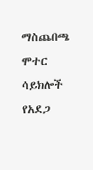ማስጨበጫ ሞተር ሳይክሎች የአደጋ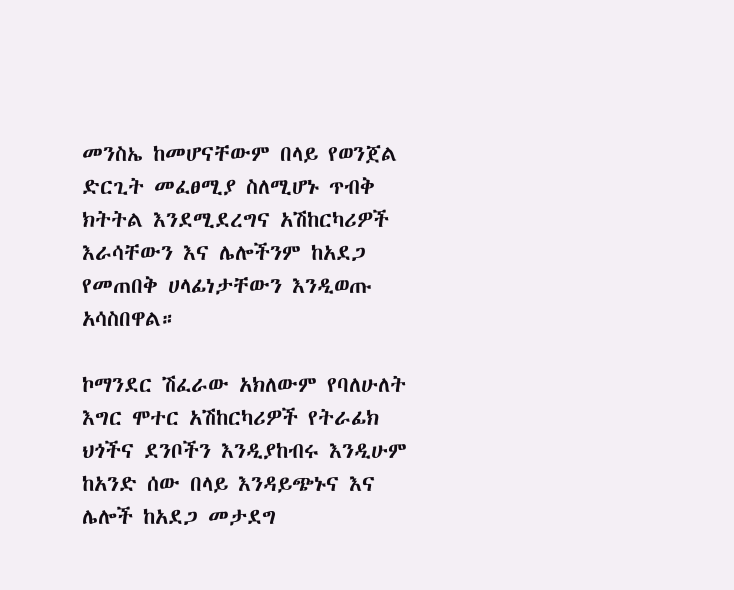መንስኤ ከመሆናቸውም በላይ የወንጀል ድርጊት መፈፀሚያ ስለሚሆኑ ጥብቅ ክትትል እንደሚደረግና አሽከርካሪዎች እራሳቸውን እና ሌሎችንም ከአደጋ የመጠበቅ ሀላፊነታቸውን እንዲወጡ አሳስበዋል።

ኮማንደር ሽፈራው አክለውም የባለሁለት እግር ሞተር አሽከርካሪዎች የትራፊክ ህጎችና ደንቦችን እንዲያከብሩ እንዲሁም ከአንድ ሰው በላይ እንዳይጭኑና እና ሌሎች ከአደጋ መታደግ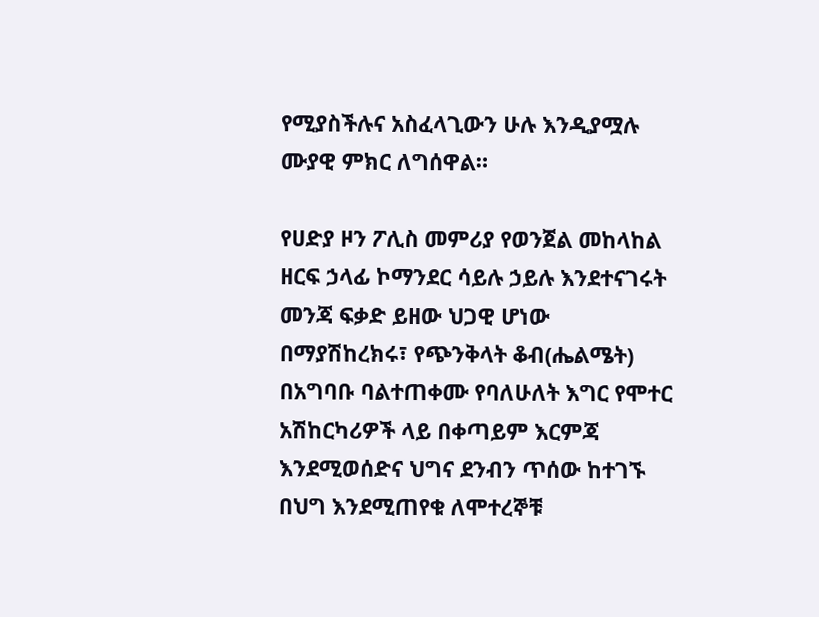የሚያስችሉና አስፈላጊውን ሁሉ እንዲያሟሉ ሙያዊ ምክር ለግሰዋል።

የሀድያ ዞን ፖሊስ መምሪያ የወንጀል መከላከል ዘርፍ ኃላፊ ኮማንደር ሳይሉ ኃይሉ እንደተናገሩት መንጃ ፍቃድ ይዘው ህጋዊ ሆነው በማያሽከረክሩ፣ የጭንቅላት ቆብ(ሔልሜት) በአግባቡ ባልተጠቀሙ የባለሁለት እግር የሞተር አሽከርካሪዎች ላይ በቀጣይም እርምጃ እንደሚወሰድና ህግና ደንብን ጥሰው ከተገኙ በህግ እንደሚጠየቁ ለሞተረኞቹ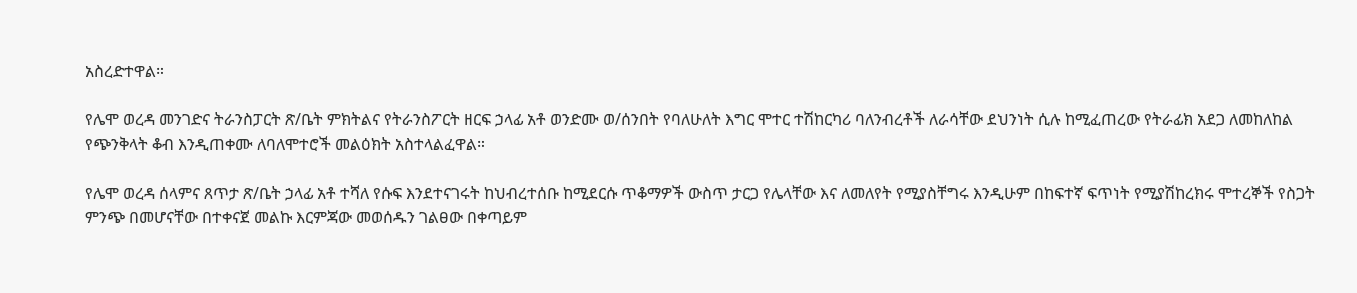አስረድተዋል።

የሌሞ ወረዳ መንገድና ትራንስፓርት ጽ/ቤት ምክትልና የትራንስፖርት ዘርፍ ኃላፊ አቶ ወንድሙ ወ/ሰንበት የባለሁለት እግር ሞተር ተሽከርካሪ ባለንብረቶች ለራሳቸው ደህንነት ሲሉ ከሚፈጠረው የትራፊክ አደጋ ለመከለከል የጭንቅላት ቆብ እንዲጠቀሙ ለባለሞተሮች መልዕክት አስተላልፈዋል።

የሌሞ ወረዳ ሰላምና ጸጥታ ጽ/ቤት ኃላፊ አቶ ተሻለ የሱፍ እንደተናገሩት ከህብረተሰቡ ከሚደርሱ ጥቆማዎች ውስጥ ታርጋ የሌላቸው እና ለመለየት የሚያስቸግሩ እንዲሁም በከፍተኛ ፍጥነት የሚያሽከረክሩ ሞተረኞች የስጋት ምንጭ በመሆናቸው በተቀናጀ መልኩ እርምጃው መወሰዱን ገልፀው በቀጣይም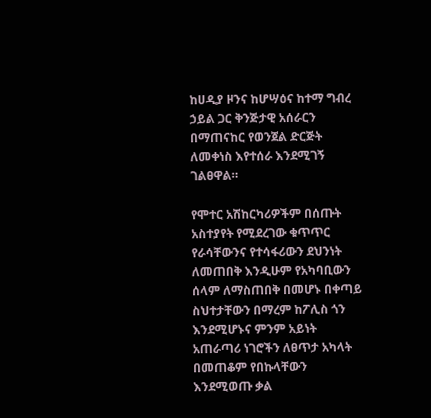ከሀዲያ ዞንና ከሆሣዕና ከተማ ግብረ ኃይል ጋር ቅንጅታዊ አሰራርን በማጠናከር የወንጀል ድርጅት ለመቀነስ እየተሰራ እንደሚገኝ ገልፀዋል።

የሞተር አሽከርካሪዎችም በሰጡት አስተያየት የሚደረገው ቁጥጥር የራሳቸውንና የተሳፋሪውን ደህንነት ለመጠበቅ እንዲሁም የአካባቢውን ሰላም ለማስጠበቅ በመሆኑ በቀጣይ ስህተታቸውን በማረም ከፖሊስ ጎን እንደሚሆኑና ምንም አይነት አጠራጣሪ ነገሮችን ለፀጥታ አካላት በመጠቆም የበኩላቸውን እንደሚወጡ ቃል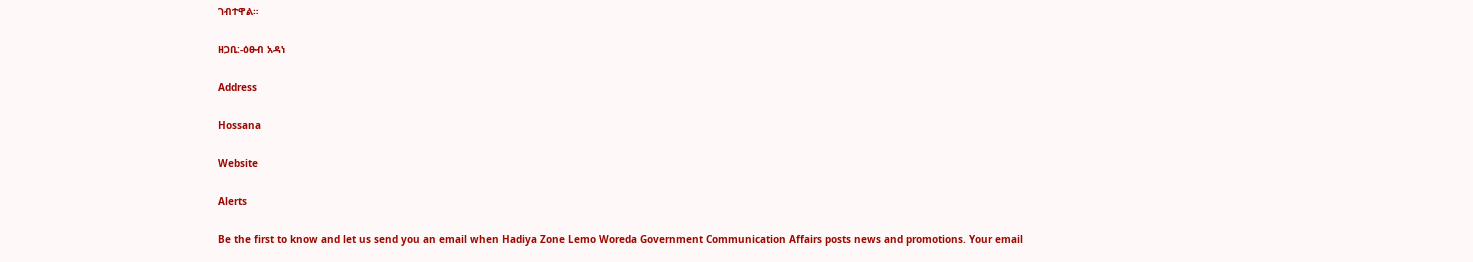ገብተዋል።

ዘጋቢ:-ዕፁብ አዳነ

Address

Hossana

Website

Alerts

Be the first to know and let us send you an email when Hadiya Zone Lemo Woreda Government Communication Affairs posts news and promotions. Your email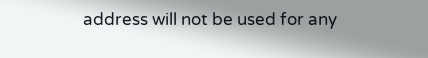address will not be used for any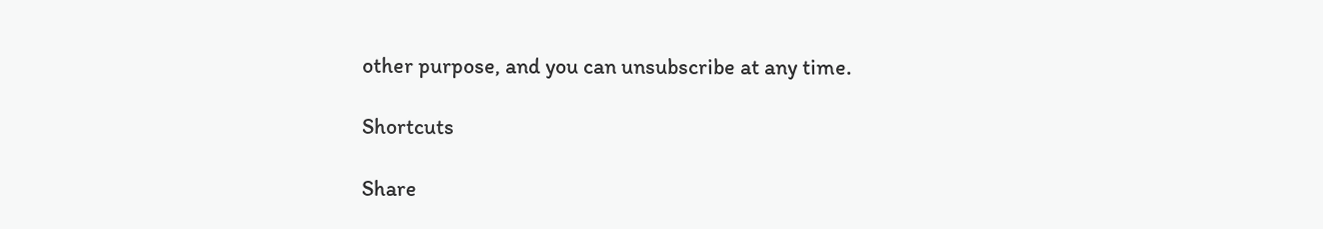other purpose, and you can unsubscribe at any time.

Shortcuts

Share